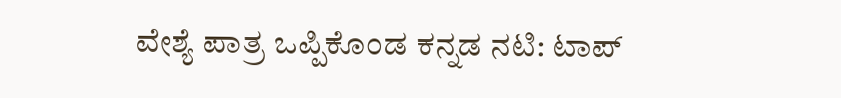ವೇಶ್ಯೆ ಪಾತ್ರ ಒಪ್ಪಿಕೊಂಡ ಕನ್ನಡ ನಟಿ: ಟಾಪ್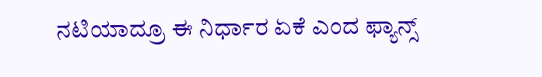ನಟಿಯಾದ್ರೂ ಈ ನಿರ್ಧಾರ ಏಕೆ ಎಂದ ಫ್ಯಾನ್ಸ್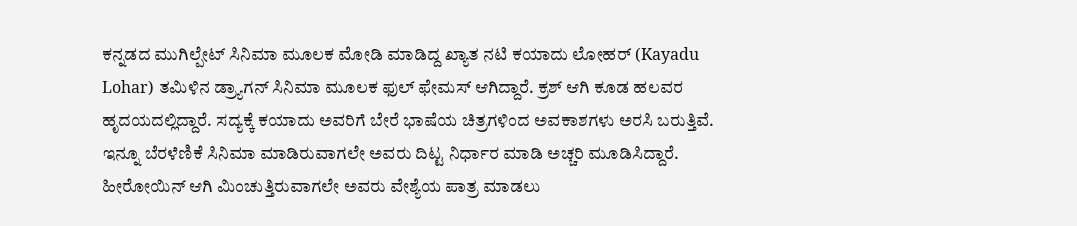ಕನ್ನಡದ ಮುಗಿಲ್ಪೇಟ್ ಸಿನಿಮಾ ಮೂಲಕ ಮೋಡಿ ಮಾಡಿದ್ದ ಖ್ಯಾತ ನಟಿ ಕಯಾದು ಲೋಹರ್ (Kayadu Lohar) ತಮಿಳಿನ ಡ್ರ್ಯಾಗನ್ ಸಿನಿಮಾ ಮೂಲಕ ಫುಲ್ ಫೇಮಸ್ ಆಗಿದ್ದಾರೆ. ಕ್ರಶ್ ಆಗಿ ಕೂಡ ಹಲವರ ಹೃದಯದಲ್ಲಿದ್ದಾರೆ. ಸದ್ಯಕ್ಕೆ ಕಯಾದು ಅವರಿಗೆ ಬೇರೆ ಭಾಷೆಯ ಚಿತ್ರಗಳಿಂದ ಅವಕಾಶಗಳು ಅರಸಿ ಬರುತ್ತಿವೆ. ಇನ್ನೂ ಬೆರಳೆಣಿಕೆ ಸಿನಿಮಾ ಮಾಡಿರುವಾಗಲೇ ಅವರು ದಿಟ್ಟ ನಿರ್ಧಾರ ಮಾಡಿ ಅಚ್ಚರಿ ಮೂಡಿಸಿದ್ದಾರೆ. ಹೀರೋಯಿನ್ ಆಗಿ ಮಿಂಚುತ್ತಿರುವಾಗಲೇ ಅವರು ವೇಶ್ಯೆಯ ಪಾತ್ರ ಮಾಡಲು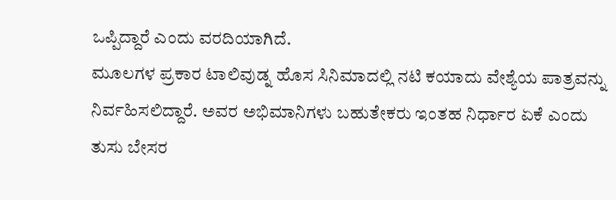ಒಪ್ಪಿದ್ದಾರೆ ಎಂದು ವರದಿಯಾಗಿದೆ.
ಮೂಲಗಳ ಪ್ರಕಾರ ಟಾಲಿವುಡ್ನ ಹೊಸ ಸಿನಿಮಾದಲ್ಲಿ ನಟಿ ಕಯಾದು ವೇಶ್ಯೆಯ ಪಾತ್ರವನ್ನು ನಿರ್ವಹಿಸಲಿದ್ದಾರೆ. ಅವರ ಅಭಿಮಾನಿಗಳು ಬಹುತೇಕರು ಇಂತಹ ನಿರ್ಧಾರ ಏಕೆ ಎಂದು ತುಸು ಬೇಸರ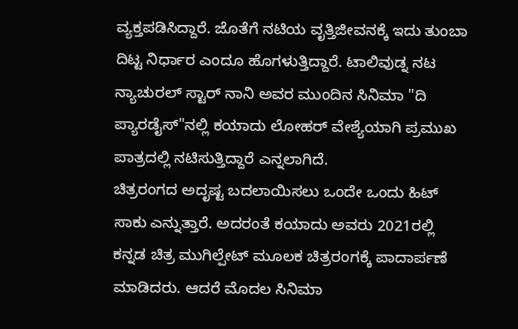ವ್ಯಕ್ತಪಡಿಸಿದ್ದಾರೆ. ಜೊತೆಗೆ ನಟಿಯ ವೃತ್ತಿಜೀವನಕ್ಕೆ ಇದು ತುಂಬಾ ದಿಟ್ಟ ನಿರ್ಧಾರ ಎಂದೂ ಹೊಗಳುತ್ತಿದ್ದಾರೆ. ಟಾಲಿವುಡ್ನ ನಟ ನ್ಯಾಚುರಲ್ ಸ್ಟಾರ್ ನಾನಿ ಅವರ ಮುಂದಿನ ಸಿನಿಮಾ "ದಿ ಪ್ಯಾರಡೈಸ್"ನಲ್ಲಿ ಕಯಾದು ಲೋಹರ್ ವೇಶ್ಯೆಯಾಗಿ ಪ್ರಮುಖ ಪಾತ್ರದಲ್ಲಿ ನಟಿಸುತ್ತಿದ್ದಾರೆ ಎನ್ನಲಾಗಿದೆ.
ಚಿತ್ರರಂಗದ ಅದೃಷ್ಟ ಬದಲಾಯಿಸಲು ಒಂದೇ ಒಂದು ಹಿಟ್ ಸಾಕು ಎನ್ನುತ್ತಾರೆ. ಅದರಂತೆ ಕಯಾದು ಅವರು 2021ರಲ್ಲಿ ಕನ್ನಡ ಚಿತ್ರ ಮುಗಿಲ್ಪೇಟ್ ಮೂಲಕ ಚಿತ್ರರಂಗಕ್ಕೆ ಪಾದಾರ್ಪಣೆ ಮಾಡಿದರು. ಆದರೆ ಮೊದಲ ಸಿನಿಮಾ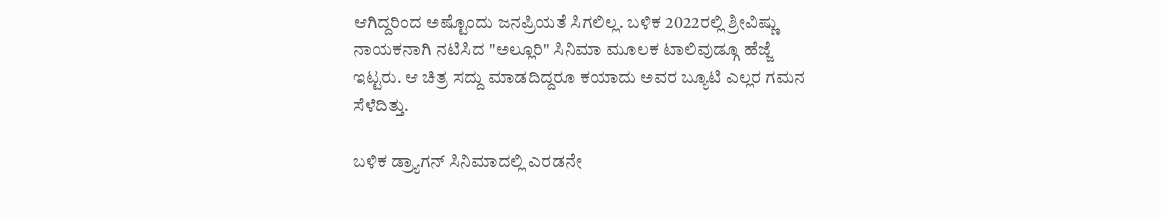ಆಗಿದ್ದರಿಂದ ಅಷ್ಟೊಂದು ಜನಪ್ರಿಯತೆ ಸಿಗಲಿಲ್ಲ. ಬಳಿಕ 2022ರಲ್ಲಿ ಶ್ರೀವಿಷ್ಣು ನಾಯಕನಾಗಿ ನಟಿಸಿದ "ಅಲ್ಲೂರಿ" ಸಿನಿಮಾ ಮೂಲಕ ಟಾಲಿವುಡ್ಗೂ ಹೆಜ್ಜೆ ಇಟ್ಟರು. ಆ ಚಿತ್ರ ಸದ್ದು ಮಾಡದಿದ್ದರೂ ಕಯಾದು ಅವರ ಬ್ಯೂಟಿ ಎಲ್ಲರ ಗಮನ ಸೆಳೆದಿತ್ತು.

ಬಳಿಕ ಡ್ರ್ಯಾಗನ್ ಸಿನಿಮಾದಲ್ಲಿ ಎರಡನೇ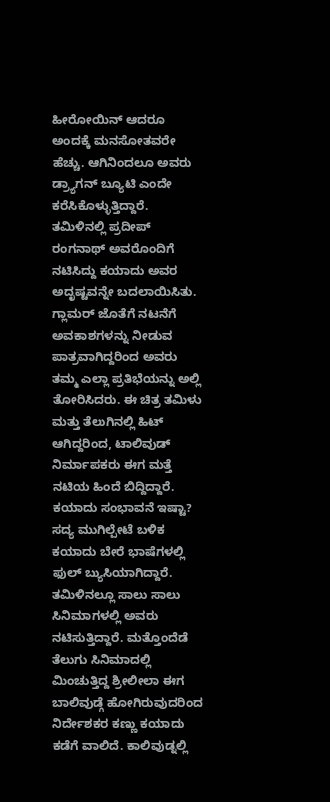ಹೀರೋಯಿನ್ ಆದರೂ ಅಂದಕ್ಕೆ ಮನಸೋತವರೇ ಹೆಚ್ಚು. ಆಗಿನಿಂದಲೂ ಅವರು ಡ್ರ್ಯಾಗನ್ ಬ್ಯೂಟಿ ಎಂದೇ ಕರೆಸಿಕೊಳ್ಳುತ್ತಿದ್ದಾರೆ. ತಮಿಳಿನಲ್ಲಿ ಪ್ರದೀಪ್ ರಂಗನಾಥ್ ಅವರೊಂದಿಗೆ ನಟಿಸಿದ್ದು ಕಯಾದು ಅವರ ಅದೃಷ್ಟವನ್ನೇ ಬದಲಾಯಿಸಿತು. ಗ್ಲಾಮರ್ ಜೊತೆಗೆ ನಟನೆಗೆ ಅವಕಾಶಗಳನ್ನು ನೀಡುವ ಪಾತ್ರವಾಗಿದ್ದರಿಂದ ಅವರು ತಮ್ಮ ಎಲ್ಲಾ ಪ್ರತಿಭೆಯನ್ನು ಅಲ್ಲಿ ತೋರಿಸಿದರು. ಈ ಚಿತ್ರ ತಮಿಳು ಮತ್ತು ತೆಲುಗಿನಲ್ಲಿ ಹಿಟ್ ಆಗಿದ್ದರಿಂದ, ಟಾಲಿವುಡ್ ನಿರ್ಮಾಪಕರು ಈಗ ಮತ್ತೆ ನಟಿಯ ಹಿಂದೆ ಬಿದ್ದಿದ್ದಾರೆ.
ಕಯಾದು ಸಂಭಾವನೆ ಇಷ್ಟಾ?
ಸದ್ಯ ಮುಗಿಲ್ಪೇಟೆ ಬಳಿಕ ಕಯಾದು ಬೇರೆ ಭಾಷೆಗಳಲ್ಲಿ ಫುಲ್ ಬ್ಯುಸಿಯಾಗಿದ್ದಾರೆ. ತಮಿಳಿನಲ್ಲೂ ಸಾಲು ಸಾಲು ಸಿನಿಮಾಗಳಲ್ಲಿ ಅವರು ನಟಿಸುತ್ತಿದ್ದಾರೆ. ಮತ್ತೊಂದೆಡೆ ತೆಲುಗು ಸಿನಿಮಾದಲ್ಲಿ ಮಿಂಚುತ್ತಿದ್ದ ಶ್ರೀಲೀಲಾ ಈಗ ಬಾಲಿವುಡ್ಗೆ ಹೋಗಿರುವುದರಿಂದ ನಿರ್ದೇಶಕರ ಕಣ್ಣು ಕಯಾದು ಕಡೆಗೆ ವಾಲಿದೆ. ಕಾಲಿವುಡ್ನಲ್ಲಿ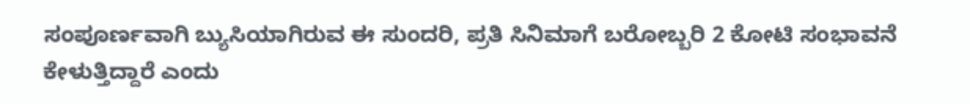ಸಂಪೂರ್ಣವಾಗಿ ಬ್ಯುಸಿಯಾಗಿರುವ ಈ ಸುಂದರಿ, ಪ್ರತಿ ಸಿನಿಮಾಗೆ ಬರೋಬ್ಬರಿ 2 ಕೋಟಿ ಸಂಭಾವನೆ ಕೇಳುತ್ತಿದ್ದಾರೆ ಎಂದು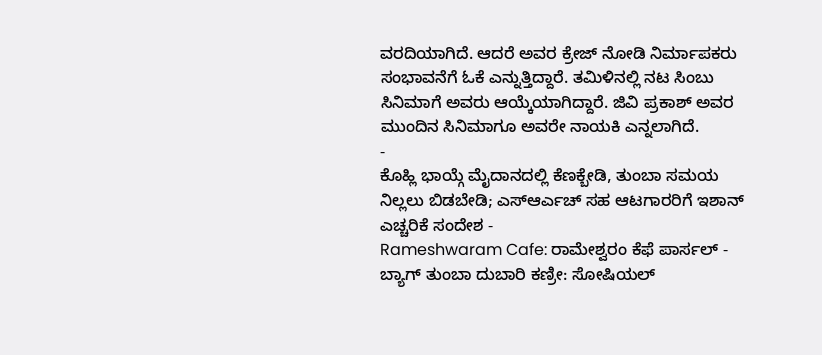ವರದಿಯಾಗಿದೆ. ಆದರೆ ಅವರ ಕ್ರೇಜ್ ನೋಡಿ ನಿರ್ಮಾಪಕರು ಸಂಭಾವನೆಗೆ ಓಕೆ ಎನ್ನುತ್ತಿದ್ದಾರೆ. ತಮಿಳಿನಲ್ಲಿ ನಟ ಸಿಂಬು ಸಿನಿಮಾಗೆ ಅವರು ಆಯ್ಕೆಯಾಗಿದ್ದಾರೆ. ಜಿವಿ ಪ್ರಕಾಶ್ ಅವರ ಮುಂದಿನ ಸಿನಿಮಾಗೂ ಅವರೇ ನಾಯಕಿ ಎನ್ನಲಾಗಿದೆ.
-
ಕೊಹ್ಲಿ ಭಾಯ್ಗೆ ಮೈದಾನದಲ್ಲಿ ಕೆಣಕ್ಬೇಡಿ, ತುಂಬಾ ಸಮಯ ನಿಲ್ಲಲು ಬಿಡಬೇಡಿ; ಎಸ್ಆರ್ಎಚ್ ಸಹ ಆಟಗಾರರಿಗೆ ಇಶಾನ್ ಎಚ್ಚರಿಕೆ ಸಂದೇಶ -
Rameshwaram Cafe: ರಾಮೇಶ್ವರಂ ಕೆಫೆ ಪಾರ್ಸಲ್ - ಬ್ಯಾಗ್ ತುಂಬಾ ದುಬಾರಿ ಕಣ್ರೀ: ಸೋಷಿಯಲ್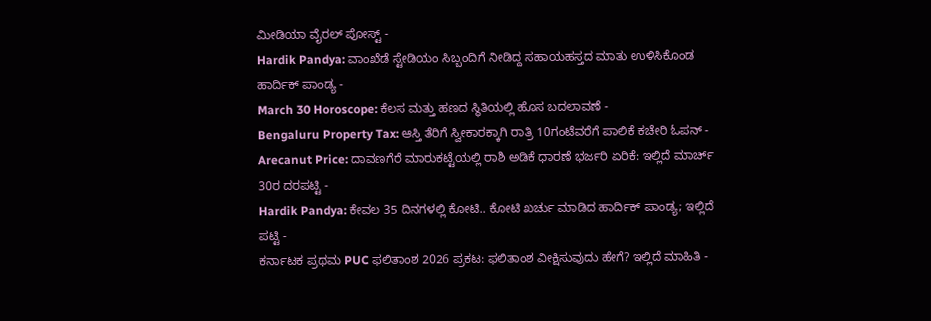ಮೀಡಿಯಾ ವೈರಲ್ ಪೋಸ್ಟ್ -
Hardik Pandya: ವಾಂಖೆಡೆ ಸ್ಟೇಡಿಯಂ ಸಿಬ್ಬಂದಿಗೆ ನೀಡಿದ್ದ ಸಹಾಯಹಸ್ತದ ಮಾತು ಉಳಿಸಿಕೊಂಡ ಹಾರ್ದಿಕ್ ಪಾಂಡ್ಯ -
March 30 Horoscope: ಕೆಲಸ ಮತ್ತು ಹಣದ ಸ್ಥಿತಿಯಲ್ಲಿ ಹೊಸ ಬದಲಾವಣೆ -
Bengaluru Property Tax: ಆಸ್ತಿ ತೆರಿಗೆ ಸ್ವೀಕಾರಕ್ಕಾಗಿ ರಾತ್ರಿ 10ಗಂಟೆವರೆಗೆ ಪಾಲಿಕೆ ಕಚೇರಿ ಓಪನ್ -
Arecanut Price: ದಾವಣಗೆರೆ ಮಾರುಕಟ್ಟೆಯಲ್ಲಿ ರಾಶಿ ಅಡಿಕೆ ಧಾರಣೆ ಭರ್ಜರಿ ಏರಿಕೆ: ಇಲ್ಲಿದೆ ಮಾರ್ಚ್ 30ರ ದರಪಟ್ಟಿ -
Hardik Pandya: ಕೇವಲ 35 ದಿನಗಳಲ್ಲಿ ಕೋಟಿ.. ಕೋಟಿ ಖರ್ಚು ಮಾಡಿದ ಹಾರ್ದಿಕ್ ಪಾಂಡ್ಯ; ಇಲ್ಲಿದೆ ಪಟ್ಟಿ -
ಕರ್ನಾಟಕ ಪ್ರಥಮ PUC ಫಲಿತಾಂಶ 2026 ಪ್ರಕಟ: ಫಲಿತಾಂಶ ವೀಕ್ಷಿಸುವುದು ಹೇಗೆ? ಇಲ್ಲಿದೆ ಮಾಹಿತಿ -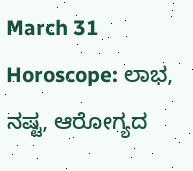March 31 Horoscope: ಲಾಭ, ನಷ್ಟ, ಆರೋಗ್ಯದ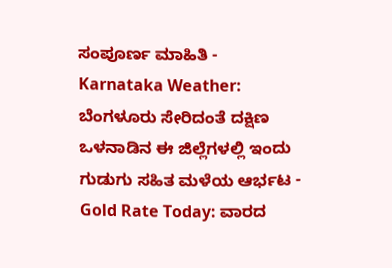ಸಂಪೂರ್ಣ ಮಾಹಿತಿ -
Karnataka Weather: ಬೆಂಗಳೂರು ಸೇರಿದಂತೆ ದಕ್ಷಿಣ ಒಳನಾಡಿನ ಈ ಜಿಲ್ಲೆಗಳಲ್ಲಿ ಇಂದು ಗುಡುಗು ಸಹಿತ ಮಳೆಯ ಆರ್ಭಟ -
Gold Rate Today: ವಾರದ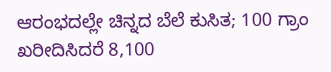ಆರಂಭದಲ್ಲೇ ಚಿನ್ನದ ಬೆಲೆ ಕುಸಿತ; 100 ಗ್ರಾಂ ಖರೀದಿಸಿದರೆ 8,100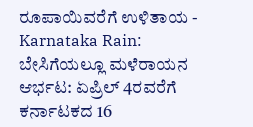ರೂಪಾಯಿವರೆಗೆ ಉಳಿತಾಯ -
Karnataka Rain: ಬೇಸಿಗೆಯಲ್ಲೂ ಮಳೆರಾಯನ ಆರ್ಭಟ: ಏಪ್ರಿಲ್ 4ರವರೆಗೆ ಕರ್ನಾಟಕದ 16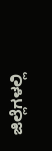ಜಿಲ್ಲೆಗಳಲ್ಲಿ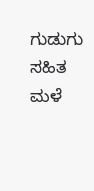ಗುಡುಗು ಸಹಿತ ಮಳೆ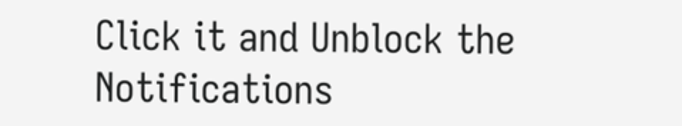Click it and Unblock the Notifications